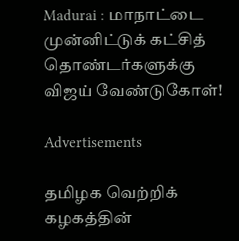Madurai : மாநாட்டை முன்னிட்டுக் கட்சித் தொண்டர்களுக்கு விஜய் வேண்டுகோள்!

Advertisements

தமிழக வெற்றிக் கழகத்தின்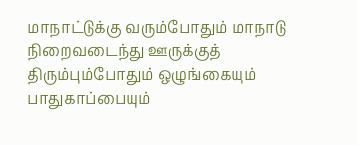மாநாட்டுக்கு வரும்போதும் மாநாடு நிறைவடைந்து ஊருக்குத் திரும்பும்போதும் ஒழுங்கையும் பாதுகாப்பையும்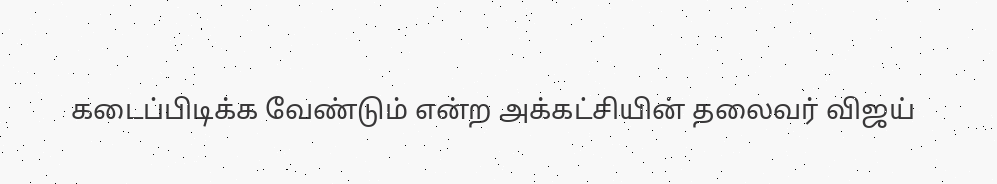கடைப்பிடிக்க வேண்டும் என்ற அக்கட்சியின் தலைவர் விஜய்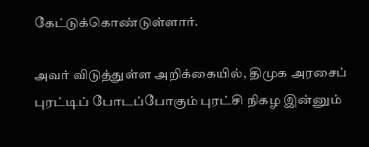கேட்டுக்கொண்டுள்ளார்.

அவர் விடுத்துள்ள அறிக்கையில், திமுக அரசைப் புரட்டிப் போடப்போகும் புரட்சி நிகழ இன்னும்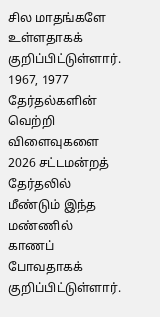சில மாதங்களே உள்ளதாகக் குறிப்பிட்டுள்ளார். 1967, 1977 தேர்தல்களின் வெற்றி விளைவுகளை 2026 சட்டமன்றத் தேர்தலில் மீண்டும் இந்த மண்ணில் காணப் போவதாகக் குறிப்பிட்டுள்ளார்.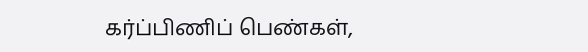கர்ப்பிணிப் பெண்கள்,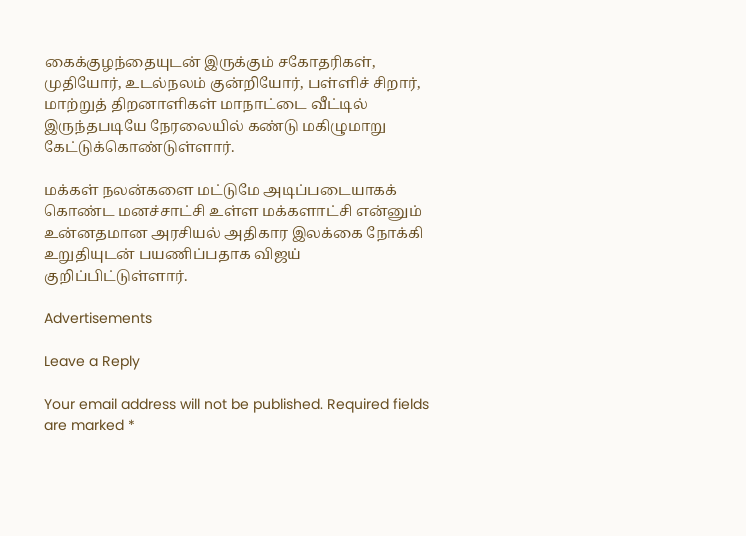கைக்குழந்தையுடன் இருக்கும் சகோதரிகள், முதியோர், உடல்நலம் குன்றியோர், பள்ளிச் சிறார், மாற்றுத் திறனாளிகள் மாநாட்டை வீட்டில் இருந்தபடியே நேரலையில் கண்டு மகிழுமாறு கேட்டுக்கொண்டுள்ளார்.

மக்கள் நலன்களை மட்டுமே அடிப்படையாகக் கொண்ட மனச்சாட்சி உள்ள மக்களாட்சி என்னும் உன்னதமான அரசியல் அதிகார இலக்கை நோக்கி உறுதியுடன் பயணிப்பதாக விஜய் குறிப்பிட்டுள்ளார்.

Advertisements

Leave a Reply

Your email address will not be published. Required fields are marked *